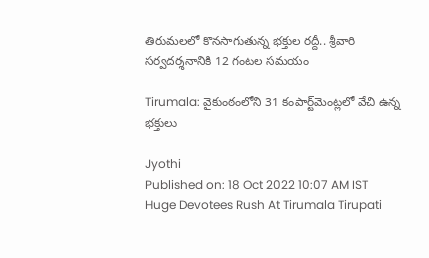తిరుమలలో కొనసాగుతున్న భక్తుల రద్దీ.. శ్రీవారి సర్వదర్శనానికి 12 గంటల సమయం

Tirumala: వైకుంఠంలోని 31 కంపార్ట్‌మెంట్లలో వేచి ఉన్న భక్తులు

Jyothi
Published on: 18 Oct 2022 10:07 AM IST
Huge Devotees Rush At Tirumala Tirupati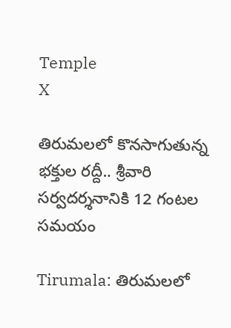Temple
X

తిరుమలలో కొనసాగుతున్న భక్తుల రద్దీ.. శ్రీవారి సర్వదర్శనానికి 12 గంటల సమయం

Tirumala: తిరుమలలో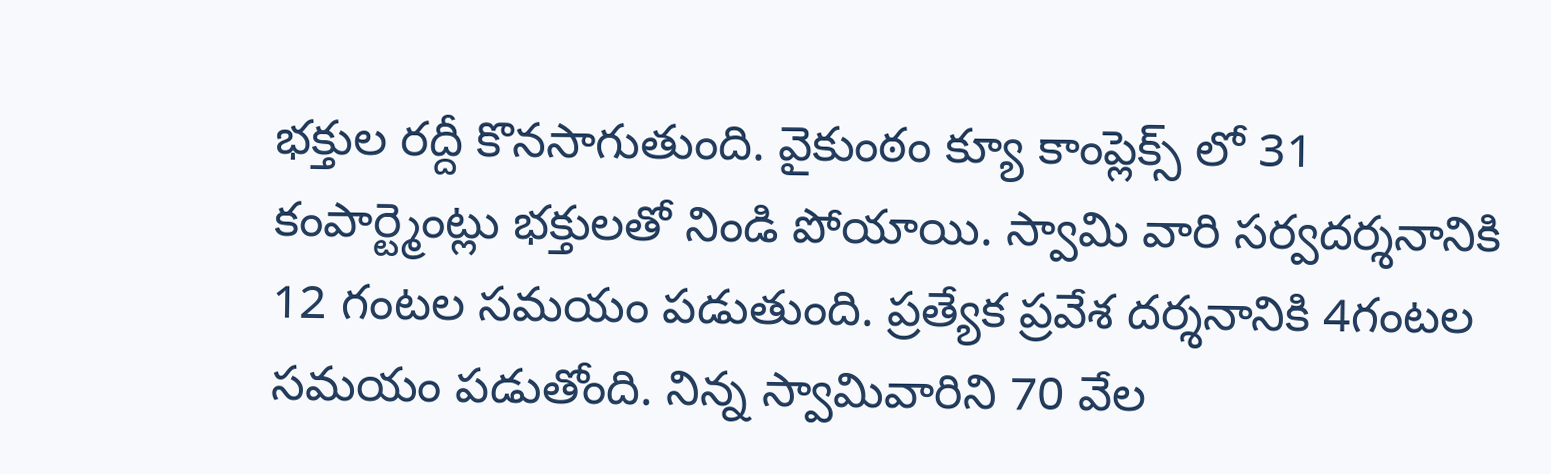భక్తుల‌ రద్దీ కొనసాగుతుంది. వైకుంఠం క్యూ కాంప్లెక్స్ లో 31 కంపార్ట్మెంట్లు భక్తులతో నిండి పోయాయి. స్వామి వారి సర్వదర్శనానికి 12 గంటల సమయం పడుతుంది. ప్రత్యేక ప్రవేశ దర్శనానికి 4గంటల సమయం పడుతోంది. నిన్న స్వామివారిని 70 వేల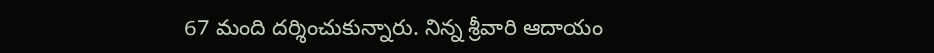67 మంది దర్శించుకున్నారు. నిన్న శ్రీవారి ఆదాయం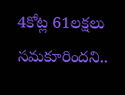4కోట్ల 61లక్షలు సమకూరిందని..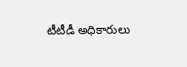టీటీడీ అధికారులు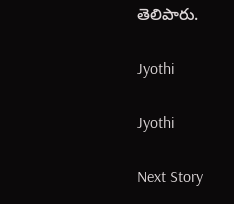తెలిపారు.

Jyothi

Jyothi

Next Story